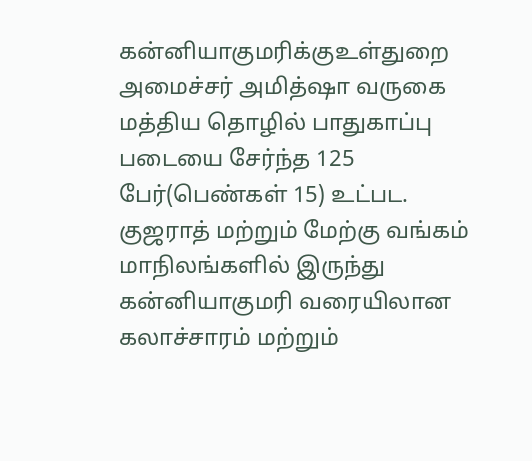கன்னியாகுமரிக்குஉள்துறை அமைச்சர் அமித்ஷா வருகை
மத்திய தொழில் பாதுகாப்பு படையை சேர்ந்த 125 பேர்(பெண்கள் 15) உட்பட. குஜராத் மற்றும் மேற்கு வங்கம் மாநிலங்களில் இருந்து கன்னியாகுமரி வரையிலான கலாச்சாரம் மற்றும்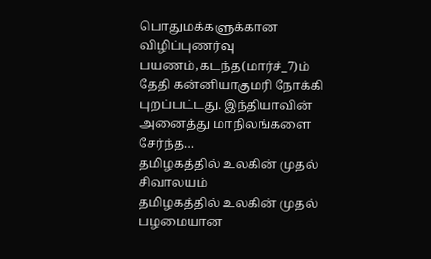பொதுமக்களுக்கான விழிப்புணர்வு பயணம்,கடந்த(மார்ச்_7)ம் தேதி கன்னியாகுமரி நோக்கி புறப்பட்டது. இந்தியாவின் அனைத்து மாநிலங்களை சேர்ந்த…
தமிழகத்தில் உலகின் முதல் சிவாலயம்
தமிழகத்தில் உலகின் முதல் பழமையான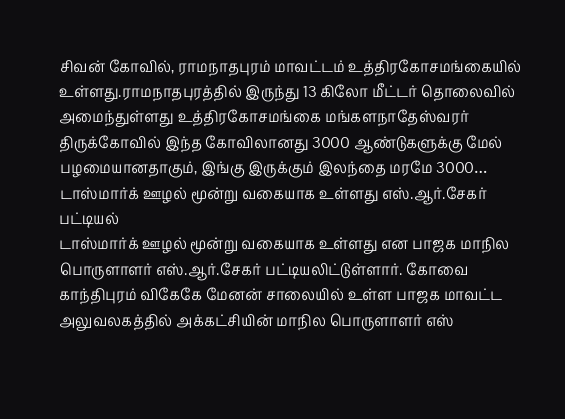சிவன் கோவில், ராமநாதபுரம் மாவட்டம் உத்திரகோசமங்கையில் உள்ளது.ராமநாதபுரத்தில் இருந்து 13 கிலோ மீட்டர் தொலைவில் அமைந்துள்ளது உத்திரகோசமங்கை மங்களநாதேஸ்வரர் திருக்கோவில் இந்த கோவிலானது 3000 ஆண்டுகளுக்கு மேல் பழமையானதாகும், இங்கு இருக்கும் இலந்தை மரமே 3000…
டாஸ்மார்க் ஊழல் மூன்று வகையாக உள்ளது எஸ்.ஆர்.சேகர் பட்டியல்
டாஸ்மார்க் ஊழல் மூன்று வகையாக உள்ளது என பாஜக மாநில பொருளாளர் எஸ்.ஆர்.சேகர் பட்டியலிட்டுள்ளார். கோவை காந்திபுரம் விகேகே மேனன் சாலையில் உள்ள பாஜக மாவட்ட அலுவலகத்தில் அக்கட்சியின் மாநில பொருளாளர் எஸ்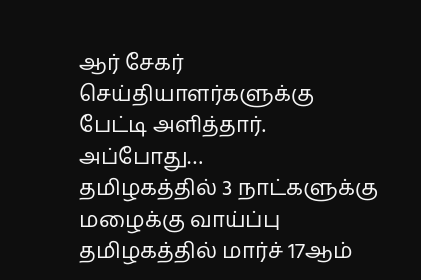ஆர் சேகர் செய்தியாளர்களுக்கு பேட்டி அளித்தார். அப்போது…
தமிழகத்தில் 3 நாட்களுக்கு மழைக்கு வாய்ப்பு
தமிழகத்தில் மார்ச் 17ஆம்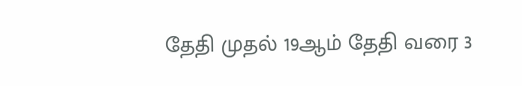தேதி முதல் 19ஆம் தேதி வரை 3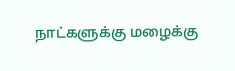நாட்களுக்கு மழைக்கு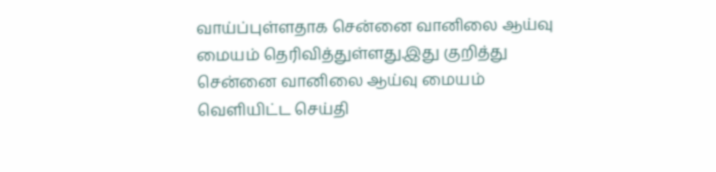வாய்ப்புள்ளதாக சென்னை வானிலை ஆய்வு மையம் தெரிவித்துள்ளது.இது குறித்து சென்னை வானிலை ஆய்வு மையம் வெளியிட்ட செய்தி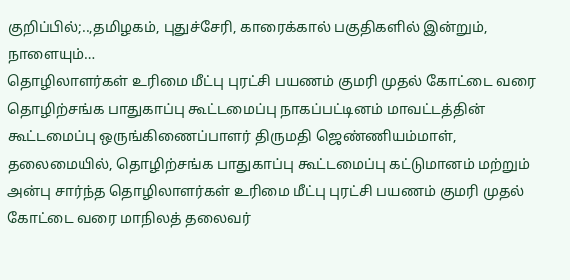குறிப்பில்;..,தமிழகம், புதுச்சேரி, காரைக்கால் பகுதிகளில் இன்றும், நாளையும்…
தொழிலாளர்கள் உரிமை மீட்பு புரட்சி பயணம் குமரி முதல் கோட்டை வரை
தொழிற்சங்க பாதுகாப்பு கூட்டமைப்பு நாகப்பட்டினம் மாவட்டத்தின் கூட்டமைப்பு ஒருங்கிணைப்பாளர் திருமதி ஜெண்ணியம்மாள், தலைமையில், தொழிற்சங்க பாதுகாப்பு கூட்டமைப்பு கட்டுமானம் மற்றும் அன்பு சார்ந்த தொழிலாளர்கள் உரிமை மீட்பு புரட்சி பயணம் குமரி முதல் கோட்டை வரை மாநிலத் தலைவர்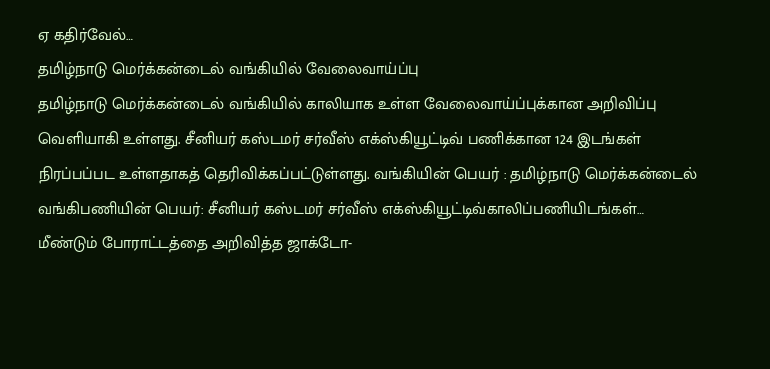ஏ கதிர்வேல்…
தமிழ்நாடு மெர்க்கன்டைல் வங்கியில் வேலைவாய்ப்பு
தமிழ்நாடு மெர்க்கன்டைல் வங்கியில் காலியாக உள்ள வேலைவாய்ப்புக்கான அறிவிப்பு வெளியாகி உள்ளது. சீனியர் கஸ்டமர் சர்வீஸ் எக்ஸ்கியூட்டிவ் பணிக்கான 124 இடங்கள் நிரப்பப்பட உள்ளதாகத் தெரிவிக்கப்பட்டுள்ளது. வங்கியின் பெயர் : தமிழ்நாடு மெர்க்கன்டைல் வங்கிபணியின் பெயர்: சீனியர் கஸ்டமர் சர்வீஸ் எக்ஸ்கியூட்டிவ்காலிப்பணியிடங்கள்…
மீண்டும் போராட்டத்தை அறிவித்த ஜாக்டோ-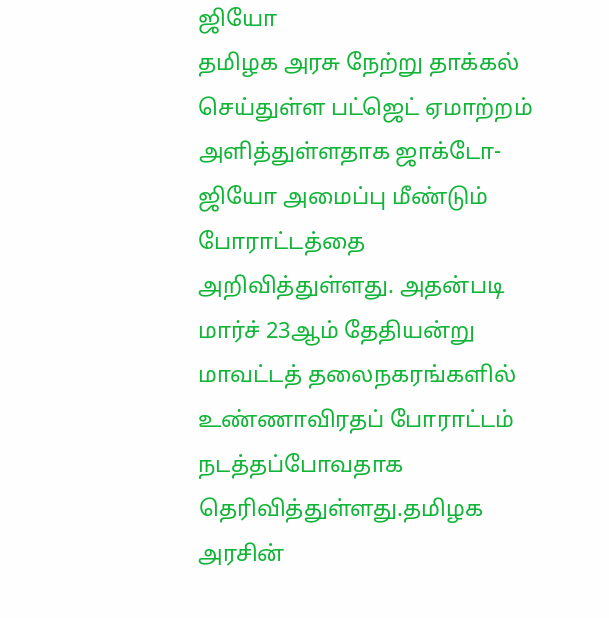ஜியோ
தமிழக அரசு நேற்று தாக்கல் செய்துள்ள பட்ஜெட் ஏமாற்றம் அளித்துள்ளதாக ஜாக்டோ-ஜியோ அமைப்பு மீண்டும் போராட்டத்தை அறிவித்துள்ளது. அதன்படி மார்ச் 23ஆம் தேதியன்று மாவட்டத் தலைநகரங்களில் உண்ணாவிரதப் போராட்டம் நடத்தப்போவதாக தெரிவித்துள்ளது.தமிழக அரசின்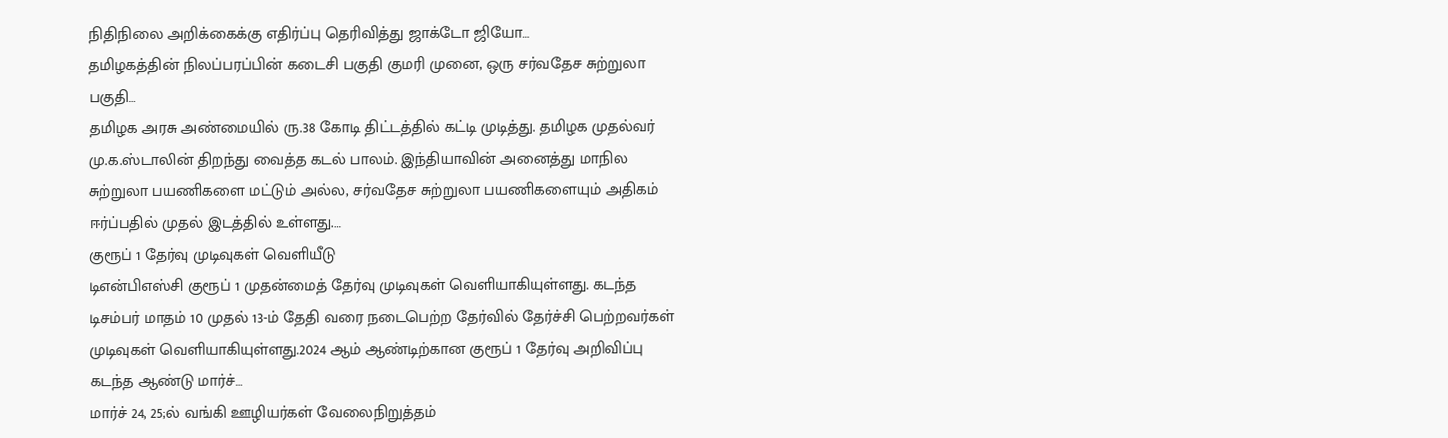நிதிநிலை அறிக்கைக்கு எதிர்ப்பு தெரிவித்து ஜாக்டோ ஜியோ…
தமிழகத்தின் நிலப்பரப்பின் கடைசி பகுதி குமரி முனை, ஒரு சர்வதேச சுற்றுலா பகுதி…
தமிழக அரசு அண்மையில் ரு.38 கோடி திட்டத்தில் கட்டி முடித்து. தமிழக முதல்வர் மு.க.ஸ்டாலின் திறந்து வைத்த கடல் பாலம். இந்தியாவின் அனைத்து மாநில சுற்றுலா பயணிகளை மட்டும் அல்ல, சர்வதேச சுற்றுலா பயணிகளையும் அதிகம் ஈர்ப்பதில் முதல் இடத்தில் உள்ளது.…
குரூப் 1 தேர்வு முடிவுகள் வெளியீடு
டிஎன்பிஎஸ்சி குரூப் 1 முதன்மைத் தேர்வு முடிவுகள் வெளியாகியுள்ளது. கடந்த டிசம்பர் மாதம் 10 முதல் 13-ம் தேதி வரை நடைபெற்ற தேர்வில் தேர்ச்சி பெற்றவர்கள் முடிவுகள் வெளியாகியுள்ளது.2024 ஆம் ஆண்டிற்கான குரூப் 1 தேர்வு அறிவிப்பு கடந்த ஆண்டு மார்ச்…
மார்ச் 24, 25;ல் வங்கி ஊழியர்கள் வேலைநிறுத்தம்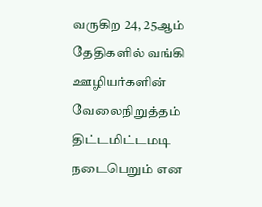வருகிற 24, 25ஆம் தேதிகளில் வங்கி ஊழியர்களின் வேலைநிறுத்தம் திட்டமிட்டமடி நடைபெறும் என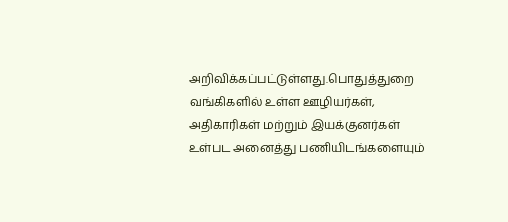அறிவிக்கப்பட்டுள்ளது.பொதுத்துறை வங்கிகளில் உள்ள ஊழியர்கள், அதிகாரிகள் மற்றும் இயக்குனர்கள் உள்பட அனைத்து பணியிடங்களையும்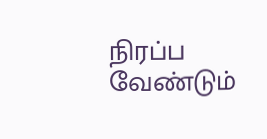நிரப்ப வேண்டும்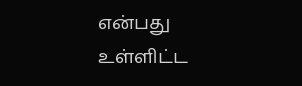என்பது உள்ளிட்ட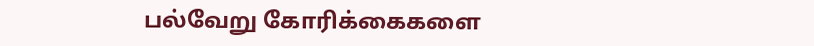பல்வேறு கோரிக்கைகளை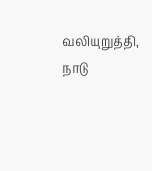வலியுறுத்தி, நாடு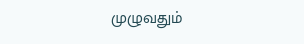முழுவதும்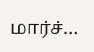மார்ச்…